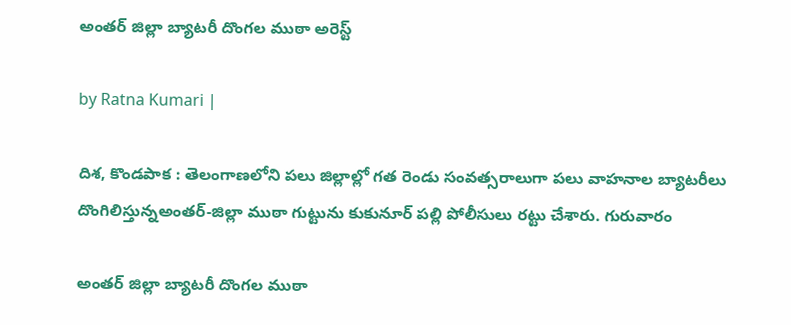అంతర్ జిల్లా బ్యాటరీ దొంగల ముఠా అరెస్ట్

by Ratna Kumari |

దిశ, కొండపాక : తెలంగాణలోని పలు జిల్లాల్లో గత రెండు సంవ‌త్స‌రాలుగా ప‌లు వాహనాల బ్యాటరీలు దొంగిలిస్తున్నఅంతర్-జిల్లా ముఠా గుట్టును కుకునూర్ పల్లి పోలీసులు రట్టు చేశారు. గురువారం

అంతర్ జిల్లా బ్యాటరీ దొంగల ముఠా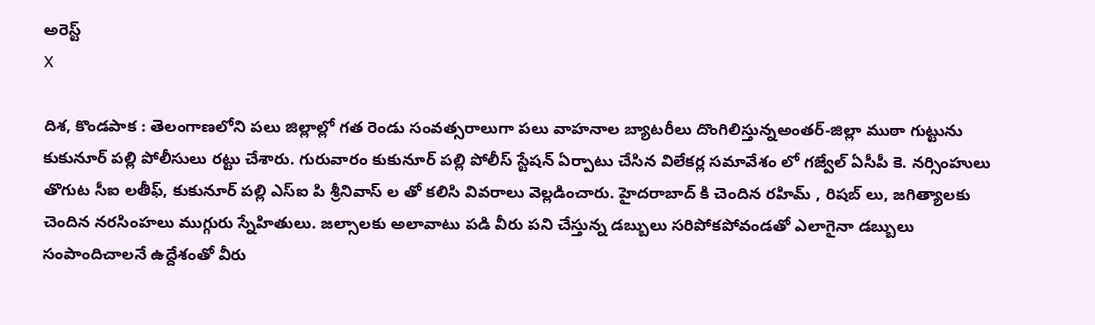అరెస్ట్
X

దిశ, కొండపాక : తెలంగాణలోని పలు జిల్లాల్లో గత రెండు సంవ‌త్స‌రాలుగా ప‌లు వాహనాల బ్యాటరీలు దొంగిలిస్తున్నఅంతర్-జిల్లా ముఠా గుట్టును కుకునూర్ పల్లి పోలీసులు రట్టు చేశారు. గురువారం కుకునూర్ పల్లి పోలీస్ స్టేషన్ ఏర్పాటు చేసిన విలేక‌ర్ల సమావేశం లో గజ్వేల్ ఏసీపీ కె. నర్సింహులు తొగుట సీఐ లతీఫ్, కుకునూర్ పల్లి ఎస్ఐ పి శ్రీనివాస్ ల తో కలిసి వివ‌రాలు వెల్లడించారు. హైద‌రాబాద్ కి చెందిన రహిమ్ , రిషబ్ లు, జగిత్యాలకు చెందిన నరసింహలు ముగ్గురు స్నేహితులు. జల్సాలకు అలావాటు పడి వీరు పని చేస్తున్న డబ్బులు సరిపోకపోవండతో ఎలాగైనా డబ్బులు సంపాందిచాల‌నే ఉద్దేశంతో వీరు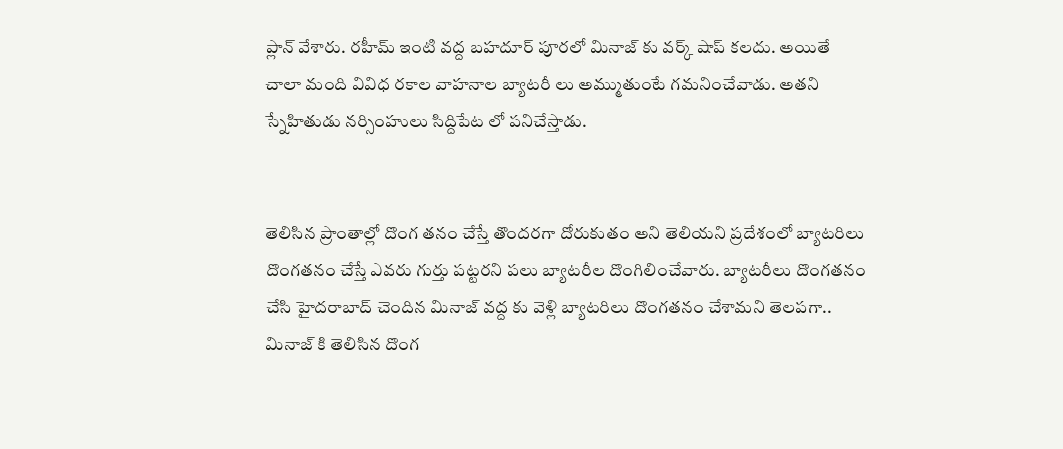ప్లాన్ వేశారు. రహీమ్ ఇంటి వద్ద బహదూర్ పూరలో మినాజ్ కు వ‌ర్క్ షాప్ కలదు. అయితే చాలా మంది వివిధ‌ రకాల వాహనాల బ్యాటరీ లు అమ్ముతుంటే గమనించేవాడు. అత‌ని స్నేహితుడు నర్సింహులు సిద్దిపేట లో పనిచేస్తాడు.


తెలిసిన ప్రాంతాల్లో దొంగ తనం చేస్తే తొందరగా దోరుకుతం అని తెలియని ప్రదేశంలో బ్యాటరిలు దొంగ‌త‌నం చేస్తే ఎవరు గుర్తు పట్టరని ప‌లు బ్యాట‌రీల దొంగిలించేవారు. బ్యాటరీలు దొంగతనం చేసి హైదరాబాద్ చెందిన మినాజ్ వద్ద కు వెళ్లి బ్యాటరిలు దొంగ‌త‌నం చేశామ‌ని తెల‌ప‌గా.. మినాజ్ కి తెలిసిన దొంగ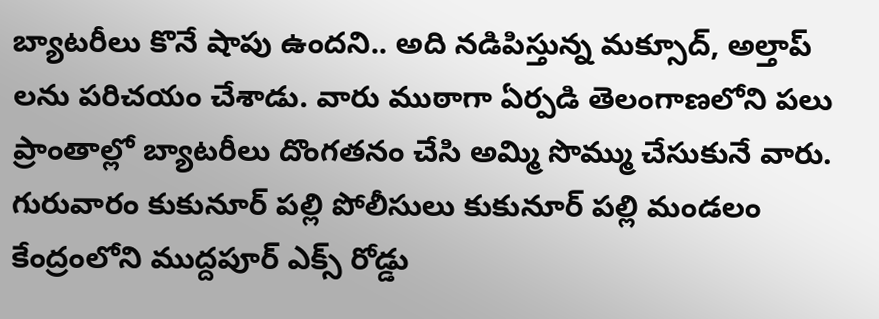బ్యాట‌రీలు కొనే షాపు ఉంద‌ని.. అది న‌డిపిస్తున్న మ‌క్సూద్, అల్తాప్ ల‌ను ప‌రిచ‌యం చేశాడు. వారు ముఠాగా ఏర్ప‌డి తెలంగాణ‌లోని ప‌లు ప్రాంతాల్లో బ్యాట‌రీలు దొంగ‌త‌నం చేసి అమ్మి సొమ్ము చేసుకునే వారు. గురువారం కుకునూర్ పల్లి పోలీసులు కుకునూర్ పల్లి మండలం కేంద్రంలోని ముద్దపూర్ ఎక్స్ రోడ్డు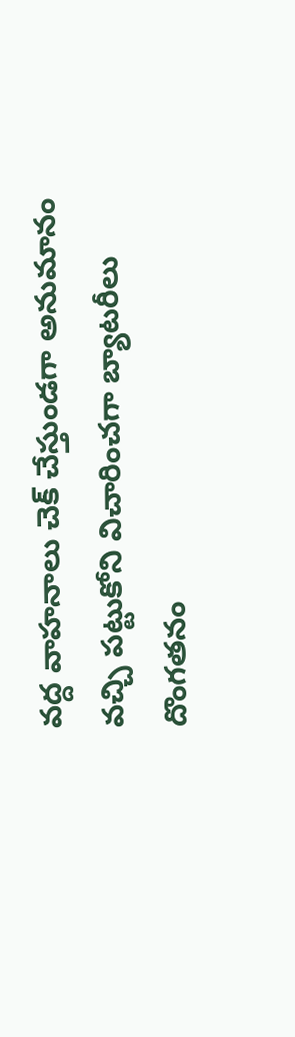వద్ద వాహనాలు చెక్ చేస్తుండగా అనుమానం వచ్చి పట్టుకోని విచారించగా బ్యాటరీలు దొంగతనం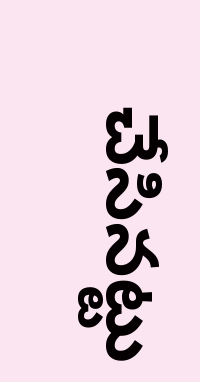చేసిన‌ట్టు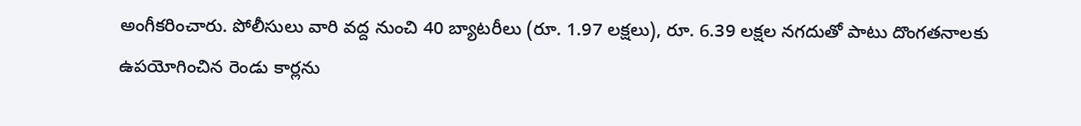అంగీక‌రించారు. పోలీసులు వారి వద్ద నుంచి 40 బ్యాటరీలు (రూ. 1.97 లక్షలు), రూ. 6.39 లక్షల నగదుతో పాటు దొంగతనాలకు ఉపయోగించిన రెండు కార్లను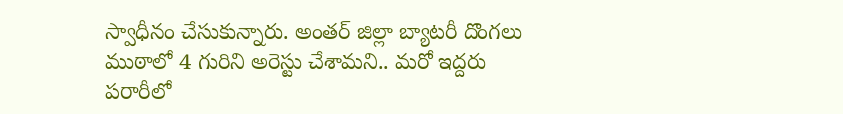స్వాధీనం చేసుకున్నారు. అంతర్ జిల్లా బ్యాటరీ దొంగలు ముఠాలో 4 గురిని అరెస్టు చేశామ‌ని.. మరో ఇద్దరు పరారీలో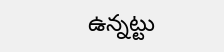ఉన్న‌ట్టు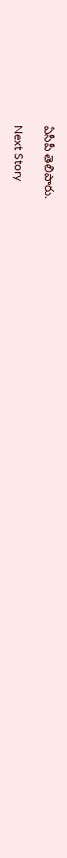ఏసీపీ తెలిపారు.

Next Story